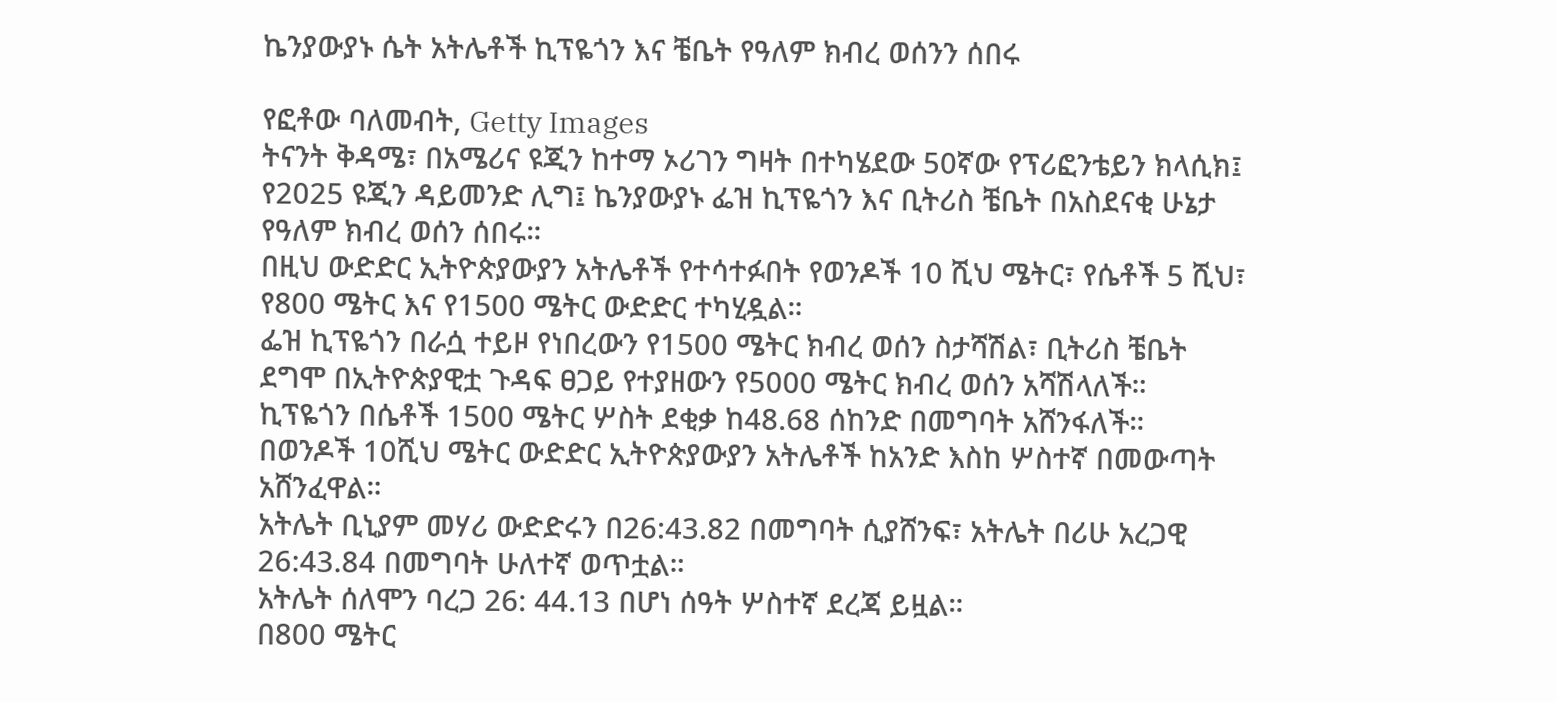ኬንያውያኑ ሴት አትሌቶች ኪፕዬጎን እና ቼቤት የዓለም ክብረ ወሰንን ሰበሩ

የፎቶው ባለመብት, Getty Images
ትናንት ቅዳሜ፣ በአሜሪና ዩጂን ከተማ ኦሪገን ግዛት በተካሄደው 50ኛው የፕሪፎንቴይን ክላሲክ፤ የ2025 ዩጂን ዳይመንድ ሊግ፤ ኬንያውያኑ ፌዝ ኪፕዬጎን እና ቢትሪስ ቼቤት በአስደናቂ ሁኔታ የዓለም ክብረ ወሰን ሰበሩ።
በዚህ ውድድር ኢትዮጵያውያን አትሌቶች የተሳተፉበት የወንዶች 10 ሺህ ሜትር፣ የሴቶች 5 ሺህ፣ የ800 ሜትር እና የ1500 ሜትር ውድድር ተካሂዷል።
ፌዝ ኪፕዬጎን በራሷ ተይዞ የነበረውን የ1500 ሜትር ክብረ ወሰን ስታሻሽል፣ ቢትሪስ ቼቤት ደግሞ በኢትዮጵያዊቷ ጉዳፍ ፀጋይ የተያዘውን የ5000 ሜትር ክብረ ወሰን አሻሽላለች።
ኪፕዬጎን በሴቶች 1500 ሜትር ሦስት ደቂቃ ከ48.68 ሰከንድ በመግባት አሸንፋለች።
በወንዶች 10ሺህ ሜትር ውድድር ኢትዮጵያውያን አትሌቶች ከአንድ እስከ ሦስተኛ በመውጣት አሸንፈዋል።
አትሌት ቢኒያም መሃሪ ውድድሩን በ26:43.82 በመግባት ሲያሸንፍ፣ አትሌት በሪሁ አረጋዊ 26:43.84 በመግባት ሁለተኛ ወጥቷል።
አትሌት ሰለሞን ባረጋ 26: 44.13 በሆነ ሰዓት ሦስተኛ ደረጃ ይዟል።
በ800 ሜትር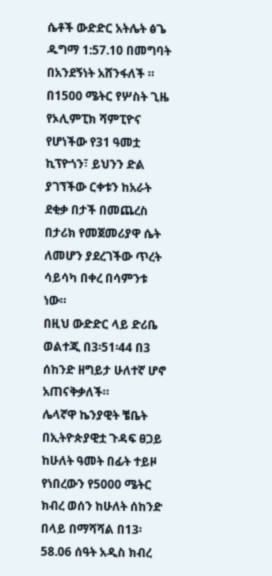ሴቶች ውድድር አትሌት ፅጌ ዱግማ 1:57.10 በመግባት በአንደኝነት አሸንፋለች ።
በ1500 ሜትር የሦስት ጊዜ የኦሊምፒክ ሻምፒዮና የሆነችው የ31 ዓመቷ ኪፕዮጎን፣ ይህንን ድል ያገኘችው ርቀቱን ከአራት ደቂቃ በታች በመጨረስ በታሪክ የመጀመሪያዋ ሴት ለመሆን ያደረገችው ጥረት ሳይሳካ በቀረ በሳምንቱ ነው።
በዚህ ውድድር ላይ ድሪቤ ወልተጂ በ3፡51፡44 በ3 ሰከንድ ዘግይታ ሁለተኛ ሆኖ አጠናቅቃለች።
ሌላኛዋ ኬንያዊት ቼቤት በኢትዮጵያዊቷ ጉዳፍ ፀጋይ ከሁለት ዓመት በፊት ተይዞ የነበረውን የ5000 ሜትር ክብረ ወሰን ከሁለት ሰከንድ በላይ በማሻሻል በ13፡58.06 ሰዓት አዲስ ክብረ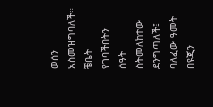ወሰን አስመዝግባለች።
ቼቤት የገባችበትን ሰዓት ስትመለከተው ደንግጣለች፤ ባለፈው ዓመት በዩጂን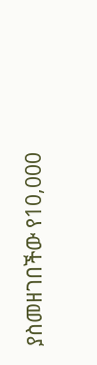ያስመዘገበችው የ10,000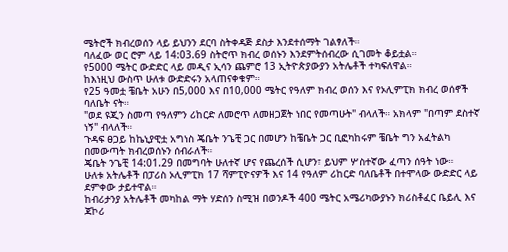ሜትሮች ክብረወሰን ላይ ይህንን ደርባ ስትቀዳጅ ደስታ እንደተሰማት ገልፃለች።
ባለፈው ወር ሮም ላይ 14:03.69 ስትሮጥ ክብረ ወሰኑን እንደምትሰብረው ሲገመት ቆይቷል።
የ5000 ሜትር ውድድር ላይ መዲና ኢሳን ጨምሮ 13 ኢትዮጵያውያን አትሌቶች ተካፍለዋል።
ከእነዚህ ውስጥ ሁለቱ ውድድሩን አላጠናቀቁም።
የ25 ዓመቷ ቼቤት አሁን በ5,000 እና በ10,000 ሜትር የዓለም ክብረ ወሰን እና የኦሊምፒክ ክብረ ወሰኖች ባለቤት ናት።
"ወደ ዩጂን ስመጣ የዓለምን ሪከርድ ለመሮጥ ለመዘጋጀት ነበር የመጣሁት" ብላለች። አክላም "በጣም ደስተኛ ነኝ" ብላለች።
ጉዳፍ ፀጋይ ከኬኒያዊቷ አግነስ ጄቤት ንጌቺ ጋር በመሆን ከቼቤት ጋር ቢፎካከሩም ቼቤት ግን አፈትልካ በመውጣት ክብረወሰኑን ሰብራለች።
ጄቤት ንጌቺ 14:01.29 በመግባት ሁለተኛ ሆና የጨረሰች ሲሆን፣ ይህም ሦስተኛው ፈጣን ሰዓት ነው።
ሁለቱ አትሌቶች በፓሪስ ኦሊምፒክ 17 ሻምፒዮናዎች እና 14 የዓለም ሪከርድ ባለቤቶች በተሞላው ውድድር ላይ ደምቀው ታይተዋል።
ከብሪታንያ አትሌቶች መካከል ማት ሃድሰን ስሚዝ በወንዶች 400 ሜትር አሜሪካውያኑን ክሪስቶፈር ቤይሊ እና ጃኮሪ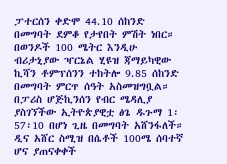ፓተርሰን ቀድሞ 44.10 ሰከንድ በመግባት ደምቆ የታየበት ምሽት ነበር።
በወንዶች 100 ሜትር እንዲሁ ብሪታኒያው ዣርኔል ሂዩዝ ጃማይካዊው ኪሻን ቶምፕሰንን ተከትሎ 9.85 ሰከንድ በመግባት ምርጥ ሰዓት አስመዝግቧል።
በፓሪስ ሆጅኪንሰን የብር ሜዳሊያ ያስገኘችው ኢትዮጵያዊቷ ፅጌ ዱጉማ 1፡57፡10 በሆነ ጊዜ በመግባት አሸንፋለች።
ዲና አሸር ስሚዝ በሴቶች 100ሜ ሰባተኛ ሆና ያጠናቀቀች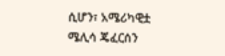ሲሆን፣ አሜሪካዊቷ ሜሊሳ ጄፈርሰን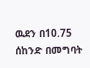ዉደን በ10.75 ሰከንድ በመግባት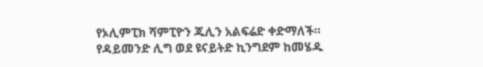የኦሊምፒክ ሻምፒዮን ጁሊን አልፍሬድ ቀድማለች።
የዳይመንድ ሊግ ወደ ዩናይትድ ኪንግደም ከመሄዱ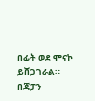በፊት ወደ ሞናኮ ይሸጋገራል።
በጃፓን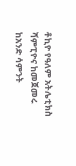ቶኪዮ የዓለም አትሌቲክስ ሻምፒዮና ከመጀመሩ ከአንድ ሳምንት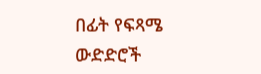በፊት የፍጻሜ ውድድሮች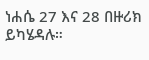ነሐሴ 27 እና 28 በዙሪክ ይካሄዳሉ።